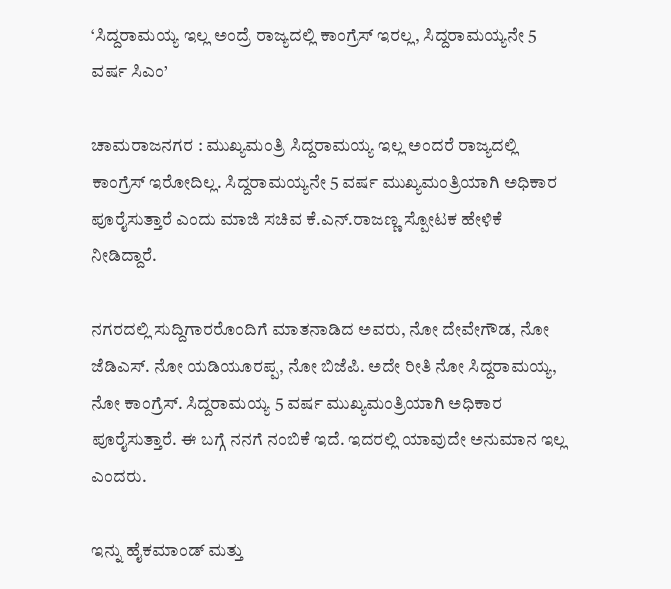‘ಸಿದ್ದರಾಮಯ್ಯ ಇಲ್ಲ ಅಂದ್ರೆ ರಾಜ್ಯದಲ್ಲಿ ಕಾಂಗ್ರೆಸ್ ಇರಲ್ಲ, ಸಿದ್ದರಾಮಯ್ಯನೇ 5 ವರ್ಷ ಸಿಎಂ’

ಚಾಮರಾಜನಗರ : ಮುಖ್ಯಮಂತ್ರಿ ಸಿದ್ದರಾಮಯ್ಯ ಇಲ್ಲ ಅಂದರೆ ರಾಜ್ಯದಲ್ಲಿ ಕಾಂಗ್ರೆಸ್ ಇರೋದಿಲ್ಲ. ಸಿದ್ದರಾಮಯ್ಯನೇ 5 ವರ್ಷ ಮುಖ್ಯಮಂತ್ರಿಯಾಗಿ ಅಧಿಕಾರ ಪೂರೈಸುತ್ತಾರೆ ಎಂದು ಮಾಜಿ ಸಚಿವ ಕೆ.ಎನ್.ರಾಜಣ್ಣ ಸ್ಪೋಟಕ ಹೇಳಿಕೆ ನೀಡಿದ್ದಾರೆ.

ನಗರದಲ್ಲಿ ಸುದ್ದಿಗಾರರೊಂದಿಗೆ ಮಾತನಾಡಿದ ಅವರು, ನೋ ದೇವೇಗೌಡ, ನೋ ಜೆಡಿಎಸ್. ನೋ ಯಡಿಯೂರಪ್ಪ, ನೋ ಬಿಜೆಪಿ. ಅದೇ ರೀತಿ ನೋ ಸಿದ್ದರಾಮಯ್ಯ, ನೋ ಕಾಂಗ್ರೆಸ್. ಸಿದ್ದರಾಮಯ್ಯ 5 ವರ್ಷ ಮುಖ್ಯಮಂತ್ರಿಯಾಗಿ ಅಧಿಕಾರ ಪೂರೈಸುತ್ತಾರೆ‌. ಈ ಬಗ್ಗೆ ನನಗೆ ನಂಬಿಕೆ ಇದೆ. ಇದರಲ್ಲಿ ಯಾವುದೇ ಅನುಮಾನ ಇಲ್ಲ ಎಂದರು.

ಇನ್ನು ಹೈಕಮಾಂಡ್ ಮತ್ತು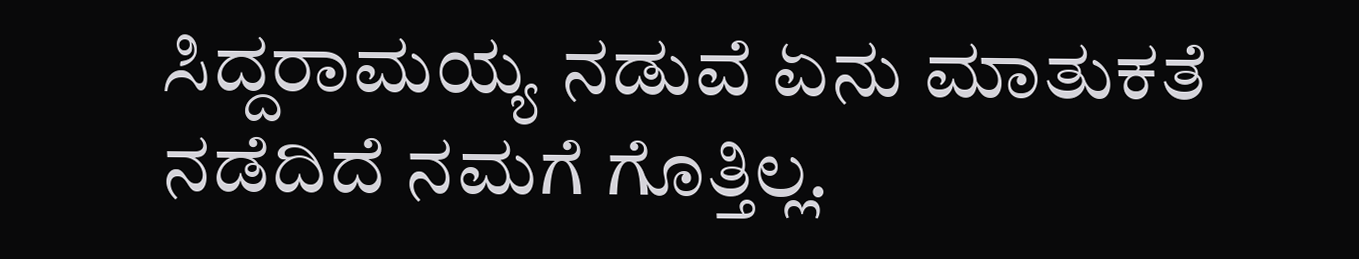ಸಿದ್ದರಾಮಯ್ಯ ನಡುವೆ ಏನು ಮಾತುಕತೆ ನಡೆದಿದೆ ನಮಗೆ ಗೊತ್ತಿಲ್ಲ.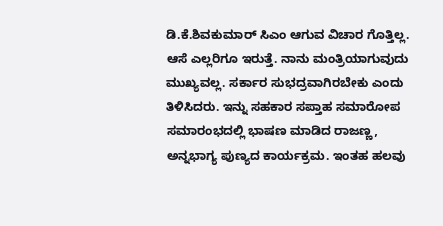ಡಿ.ಕೆ.ಶಿವಕುಮಾರ್ ಸಿಎಂ ಆಗುವ ವಿಚಾರ ಗೊತ್ತಿಲ್ಲ. ಆಸೆ ಎಲ್ಲರಿಗೂ ಇರುತ್ತೆ. ನಾನು ಮಂತ್ರಿಯಾಗುವುದು ಮುಖ್ಯವಲ್ಲ. ಸರ್ಕಾರ ಸುಭದ್ರವಾಗಿರಬೇಕು ಎಂದು ತಿಳಿಸಿದರು. ಇನ್ನು ಸಹಕಾರ ಸಪ್ತಾಹ ಸಮಾರೋಪ ಸಮಾರಂಭದಲ್ಲಿ ಭಾಷಣ ಮಾಡಿದ ರಾಜಣ್ಣ, ಅನ್ನಭಾಗ್ಯ ಪುಣ್ಯದ ಕಾರ್ಯಕ್ರಮ. ಇಂತಹ ಹಲವು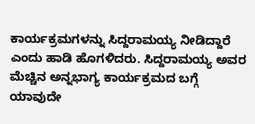ಕಾರ್ಯಕ್ರಮಗಳನ್ನು ಸಿದ್ದರಾಮಯ್ಯ ನೀಡಿದ್ದಾರೆ ಎಂದು ಹಾಡಿ ಹೊಗಳಿದರು. ಸಿದ್ದರಾಮಯ್ಯ ಅವರ ಮೆಚ್ಚಿನ ಅನ್ನಭಾಗ್ಯ ಕಾರ್ಯಕ್ರಮದ ಬಗ್ಗೆ ಯಾವುದೇ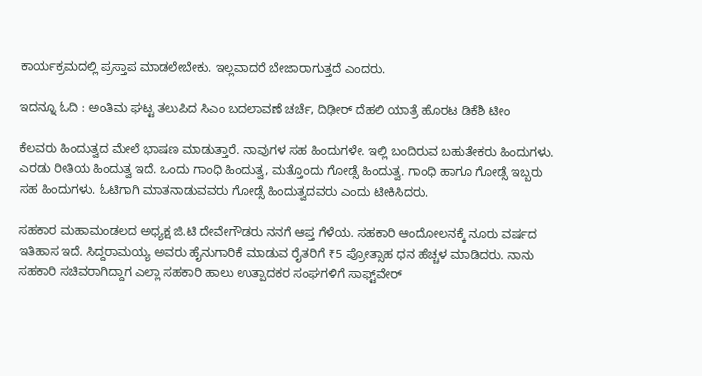ಕಾರ್ಯಕ್ರಮದಲ್ಲಿ ಪ್ರಸ್ತಾಪ ಮಾಡಲೇಬೇಕು. ಇಲ್ಲವಾದರೆ ಬೇಜಾರಾಗುತ್ತದೆ ಎಂದರು.

ಇದನ್ನೂ ಓದಿ : ಅಂತಿಮ ಘಟ್ಟ ತಲುಪಿದ ಸಿಎಂ ಬದಲಾವಣೆ ಚರ್ಚೆ, ದಿಢೀರ್ ದೆಹಲಿ ಯಾತ್ರೆ ಹೊರಟ ಡಿಕೆಶಿ ಟೀಂ

ಕೆಲವರು ಹಿಂದುತ್ವದ ಮೇಲೆ ಭಾಷಣ ಮಾಡುತ್ತಾರೆ. ನಾವುಗಳ ಸಹ ಹಿಂದುಗಳೇ. ಇಲ್ಲಿ ಬಂದಿರುವ ಬಹುತೇಕರು ಹಿಂದುಗಳು. ಎರಡು ರೀತಿಯ ಹಿಂದುತ್ವ ಇದೆ. ಒಂದು ಗಾಂಧಿ ಹಿಂದುತ್ವ, ಮತ್ತೊಂದು ಗೋಡ್ಸೆ ಹಿಂದುತ್ವ. ಗಾಂಧಿ ಹಾಗೂ ಗೋಡ್ಸೆ ಇಬ್ಬರು ಸಹ ಹಿಂದುಗಳು. ಓಟಿಗಾಗಿ ಮಾತನಾಡುವವರು ಗೋಡ್ಸೆ ಹಿಂದುತ್ವದವರು ಎಂದು ಟೀಕಿಸಿದರು.

ಸಹಕಾರ ಮಹಾಮಂಡಲದ ಅಧ್ಯಕ್ಷ ಜಿ.ಟಿ ದೇವೇಗೌಡರು ನನಗೆ ಆಪ್ತ ಗೆಳೆಯ. ಸಹಕಾರಿ ಆಂದೋಲನಕ್ಕೆ ನೂರು ವರ್ಷದ ಇತಿಹಾಸ ಇದೆ. ಸಿದ್ದರಾಮಯ್ಯ ಅವರು ಹೈನುಗಾರಿಕೆ ಮಾಡುವ ರೈತರಿಗೆ ₹5 ಪ್ರೋತ್ಸಾಹ ಧನ ಹೆಚ್ಚಳ‌ ಮಾಡಿದರು. ನಾನು ಸಹಕಾರಿ ಸಚಿವರಾಗಿದ್ದಾಗ ಎಲ್ಲಾ ಸಹಕಾರಿ ಹಾಲು ಉತ್ಪಾದಕರ ಸಂಘಗಳಿಗೆ ಸಾಫ್ಟ್‌ವೇರ್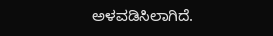ಅಳವಡಿಸಿಲಾಗಿದೆ.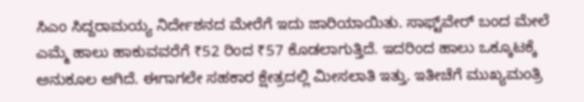ಸಿಎಂ ಸಿದ್ದರಾಮಯ್ಯ ನಿರ್ದೇಶನದ ಮೇರೆಗೆ ಇದು ಜಾರಿಯಾಯಿತು. ಸಾಫ್ಟ್‌ವೇರ್ ಬಂದ ಮೇಲೆ ಎಮ್ಮೆ ಹಾಲು ಹಾಕುವವರೆಗೆ ₹52 ರಿಂದ ₹57 ಕೊಡಲಾಗುತ್ತಿದೆ. ಇದರಿಂದ ಹಾಲು ಒಕ್ಕೂಟಕ್ಕೆ ಅನುಕೂಲ ಆಗಿದೆ. ಈಗಾಗಲೇ ಸಹಕಾರ ಕ್ಷೇತ್ರದಲ್ಲಿ ಮೀಸಲಾತಿ ಇತ್ತು. ಇತೀಚೆಗೆ ಮುಖ್ಯಮಂತ್ರಿ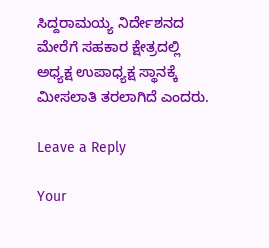ಸಿದ್ದರಾಮಯ್ಯ ನಿರ್ದೇಶನದ ಮೇರೆಗೆ ಸಹಕಾರ ಕ್ಷೇತ್ರದಲ್ಲಿ ಅಧ್ಯಕ್ಷ ಉಪಾಧ್ಯಕ್ಷ ಸ್ಥಾನಕ್ಕೆ ಮೀಸಲಾತಿ ತರಲಾಗಿದೆ ಎಂದರು.

Leave a Reply

Your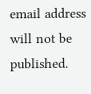email address will not be published.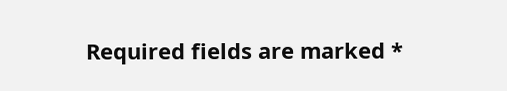Required fields are marked *